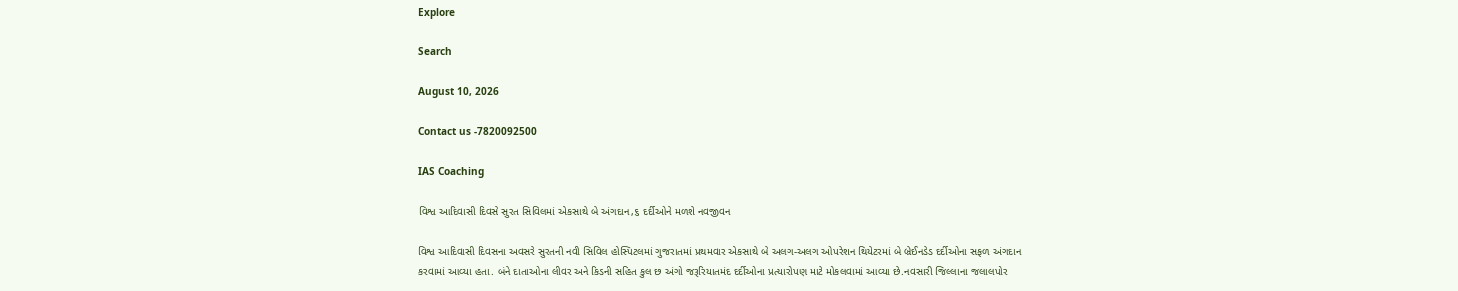Explore

Search

August 10, 2026

Contact us -7820092500

IAS Coaching

વિશ્વ આદિવાસી દિવસે સુરત સિવિલમાં એકસાથે બે અંગદાન,૬ દર્દીઓને મળશે નવજીવન

વિશ્વ આદિવાસી દિવસના અવસરે સુરતની નવી સિવિલ હોસ્પિટલમાં ગુજરાતમાં પ્રથમવાર એકસાથે બે અલગ-અલગ ઓપરેશન થિયેટરમાં બે બ્રેઈનડેડ દર્દીઓના સફળ અંગદાન કરવામાં આવ્યા હતા. બંને દાતાઓના લીવર અને કિડની સહિત કુલ છ અંગો જરૂરિયાતમંદ દર્દીઓના પ્રત્યારોપણ માટે મોકલવામાં આવ્યા છે.નવસારી જિલ્લાના જલાલપોર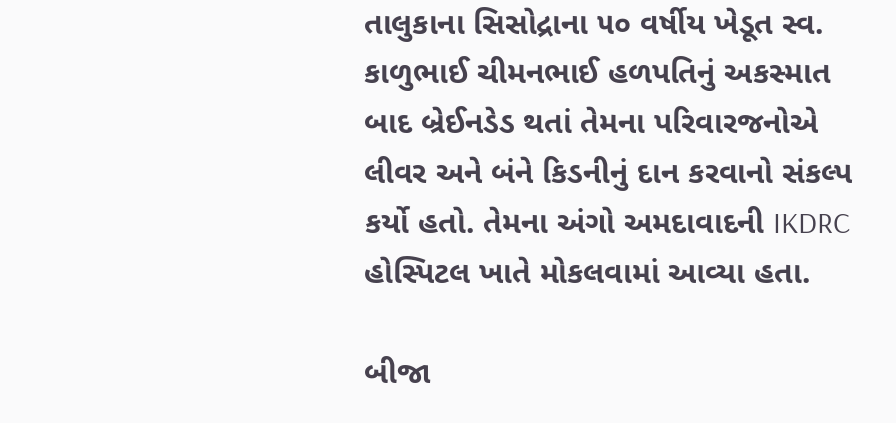તાલુકાના સિસોદ્રાના ૫૦ વર્ષીય ખેડૂત સ્વ. કાળુભાઈ ચીમનભાઈ હળપતિનું અકસ્માત બાદ બ્રેઈનડેડ થતાં તેમના પરિવારજનોએ લીવર અને બંને કિડનીનું દાન કરવાનો સંકલ્પ કર્યો હતો. તેમના અંગો અમદાવાદની IKDRC હોસ્પિટલ ખાતે મોકલવામાં આવ્યા હતા.

બીજા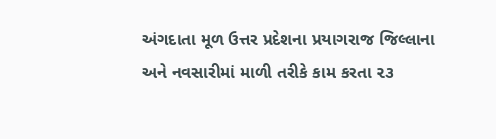અંગદાતા મૂળ ઉત્તર પ્રદેશના પ્રયાગરાજ જિલ્લાના અને નવસારીમાં માળી તરીકે કામ કરતા ૨૩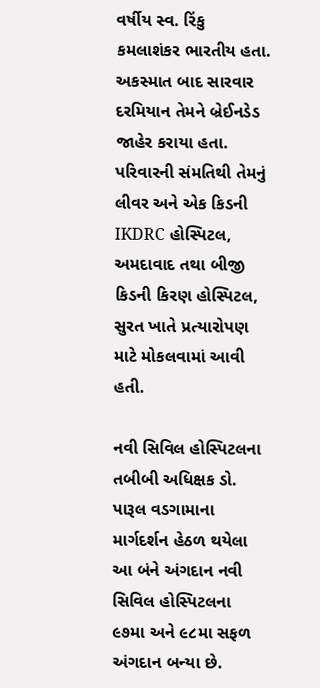વર્ષીય સ્વ. રિંકુ કમલાશંકર ભારતીય હતા. અકસ્માત બાદ સારવાર દરમિયાન તેમને બ્રેઈનડેડ જાહેર કરાયા હતા. પરિવારની સંમતિથી તેમનું લીવર અને એક કિડની IKDRC હોસ્પિટલ, અમદાવાદ તથા બીજી કિડની કિરણ હોસ્પિટલ, સુરત ખાતે પ્રત્યારોપણ માટે મોકલવામાં આવી હતી.

નવી સિવિલ હોસ્પિટલના તબીબી અધિક્ષક ડો. પારૂલ વડગામાના માર્ગદર્શન હેઠળ થયેલા આ બંને અંગદાન નવી સિવિલ હોસ્પિટલના ૯૭મા અને ૯૮મા સફળ અંગદાન બન્યા છે.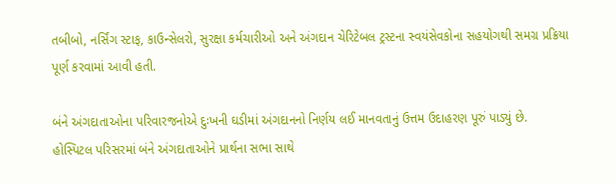તબીબો, નર્સિંગ સ્ટાફ, કાઉન્સેલરો, સુરક્ષા કર્મચારીઓ અને અંગદાન ચેરિટેબલ ટ્રસ્ટના સ્વયંસેવકોના સહયોગથી સમગ્ર પ્રક્રિયા પૂર્ણ કરવામાં આવી હતી.

બંને અંગદાતાઓના પરિવારજનોએ દુઃખની ઘડીમાં અંગદાનનો નિર્ણય લઈ માનવતાનું ઉત્તમ ઉદાહરણ પૂરું પાડ્યું છે. હોસ્પિટલ પરિસરમાં બંને અંગદાતાઓને પ્રાર્થના સભા સાથે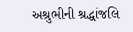અશ્રુભીની શ્રદ્ધાંજલિ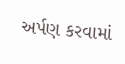અર્પણ કરવામાં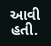આવી હતી.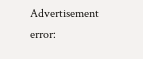Advertisement
error: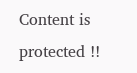Content is protected !!